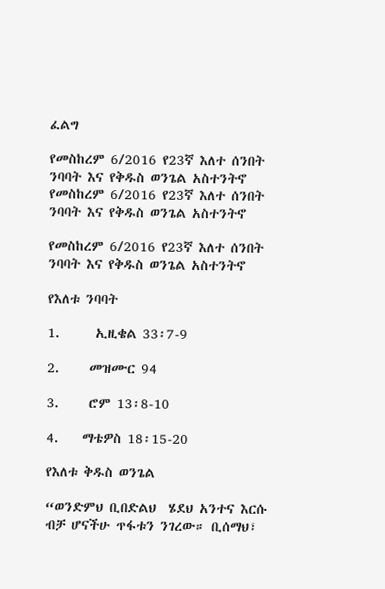ፈልግ

የመስከረም 6/2016 የ23ኛ እለተ ሰንበት ንባባት እና የቅዱስ ወንጌል አስተንትኖ የመስከረም 6/2016 የ23ኛ እለተ ሰንበት ንባባት እና የቅዱስ ወንጌል አስተንትኖ

የመስከረም 6/2016 የ23ኛ እለተ ሰንበት ንባባት እና የቅዱስ ወንጌል አስተንትኖ

የእለቱ ንባባት

1.      ኢዚቄል 33፡7-9

2.     መዝሙር 94

3.     ሮም 13፡8-10

4.    ማቴዎስ 18፡15-20

የእለቱ ቅዱስ ወንጌል

“ወንድምህ ቢበድልህ  ሄደህ አንተና እርሱ ብቻ ሆናችሁ ጥፋቱን ንገረው። ቢሰማህ፣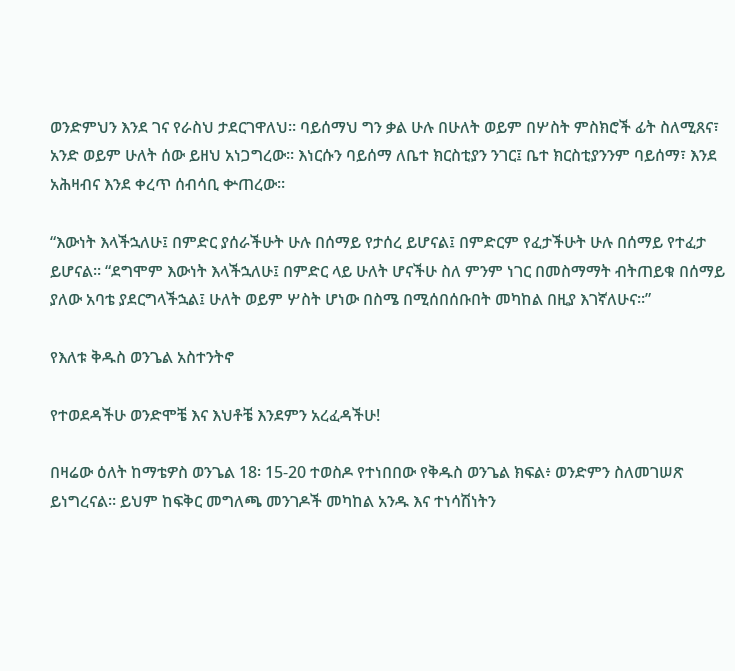ወንድምህን እንደ ገና የራስህ ታደርገዋለህ። ባይሰማህ ግን ቃል ሁሉ በሁለት ወይም በሦስት ምስክሮች ፊት ስለሚጸና፣ አንድ ወይም ሁለት ሰው ይዘህ አነጋግረው። እነርሱን ባይሰማ ለቤተ ክርስቲያን ንገር፤ ቤተ ክርስቲያንንም ባይሰማ፣ እንደ አሕዛብና እንደ ቀረጥ ሰብሳቢ ቍጠረው።

“እውነት እላችኋለሁ፤ በምድር ያሰራችሁት ሁሉ በሰማይ የታሰረ ይሆናል፤ በምድርም የፈታችሁት ሁሉ በሰማይ የተፈታ ይሆናል። “ደግሞም እውነት እላችኋለሁ፤ በምድር ላይ ሁለት ሆናችሁ ስለ ምንም ነገር በመስማማት ብትጠይቁ በሰማይ ያለው አባቴ ያደርግላችኋል፤ ሁለት ወይም ሦስት ሆነው በስሜ በሚሰበሰቡበት መካከል በዚያ እገኛለሁና።”

የእለቱ ቅዱስ ወንጌል አስተንትኖ

የተወደዳችሁ ወንድሞቼ እና እህቶቼ እንደምን አረፈዳችሁ!

በዛሬው ዕለት ከማቴዎስ ወንጌል 18፡ 15-20 ተወስዶ የተነበበው የቅዱስ ወንጌል ክፍል፥ ወንድምን ስለመገሠጽ ይነግረናል። ይህም ከፍቅር መግለጫ መንገዶች መካከል አንዱ እና ተነሳሽነትን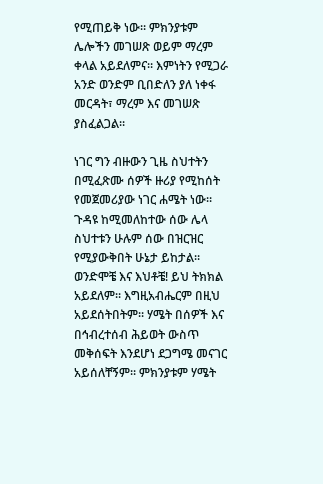የሚጠይቅ ነው። ምክንያቱም ሌሎችን መገሠጽ ወይም ማረም ቀላል አይደለምና። እምነትን የሚጋራ አንድ ወንድም ቢበድለን ያለ ነቀፋ መርዳት፣ ማረም እና መገሠጽ ያስፈልጋል።

ነገር ግን ብዙውን ጊዜ ስህተትን በሚፈጽሙ ሰዎች ዙሪያ የሚከሰት የመጀመሪያው ነገር ሐሜት ነው። ጉዳዩ ከሚመለከተው ሰው ሌላ ስህተቱን ሁሉም ሰው በዝርዝር የሚያውቅበት ሁኔታ ይከታል። ወንድሞቼ እና እህቶቼ! ይህ ትክክል አይደለም። እግዚአብሔርም በዚህ አይደሰትበትም። ሃሜት በሰዎች እና በኅብረተሰብ ሕይወት ውስጥ መቅሰፍት እንደሆነ ደጋግሜ መናገር አይሰለቸኝም። ምክንያቱም ሃሜት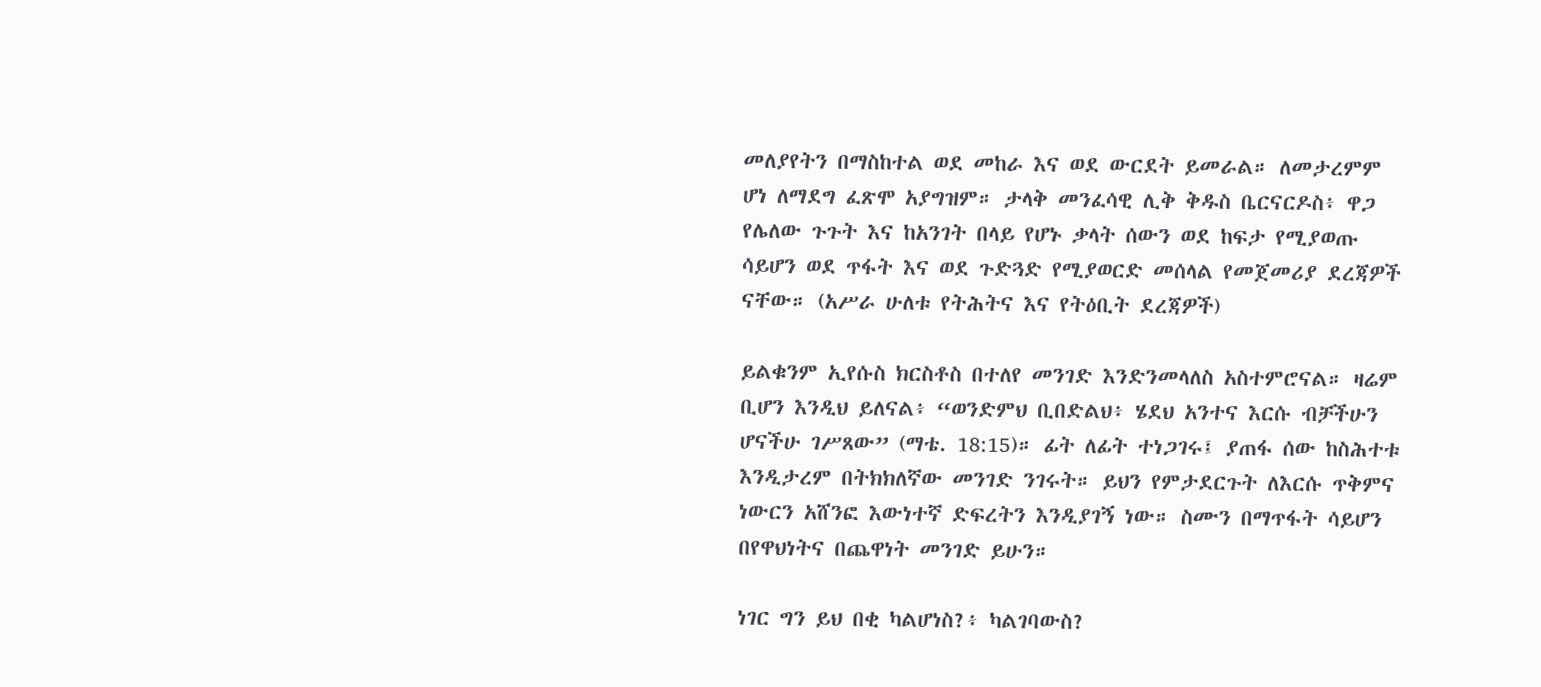መለያየትን በማስከተል ወደ መከራ እና ወደ ውርደት ይመራል። ለመታረምም ሆነ ለማደግ ፈጽሞ አያግዝም። ታላቅ መንፈሳዊ ሊቅ ቅዱስ ቤርናርዶስ፥ ዋጋ የሌለው ጉጉት እና ከአንገት በላይ የሆኑ ቃላት ሰውን ወደ ከፍታ የሚያወጡ ሳይሆን ወደ ጥፋት እና ወደ ጉድጓድ የሚያወርድ መሰላል የመጀመሪያ ደረጃዎች ናቸው። (አሥራ ሁለቱ የትሕትና እና የትዕቢት ደረጃዎች)

ይልቁንም ኢየሱስ ክርስቶስ በተለየ መንገድ እንድንመላለስ አስተምሮናል። ዛሬም ቢሆን እንዲህ ይለናል፥ “ወንድምህ ቢበድልህ፥ ሄደህ አንተና እርሱ ብቻችሁን ሆናችሁ ገሥጸው” (ማቴ. 18:15)። ፊት ለፊት ተነጋገሩ፤ ያጠፋ ሰው ከስሕተቱ እንዲታረም በትክክለኛው መንገድ ንገሩት። ይህን የምታደርጉት ለእርሱ ጥቅምና ነውርን አሸንፎ እውነተኛ ድፍረትን እንዲያገኝ ነው። ስሙን በማጥፋት ሳይሆን በየዋህነትና በጨዋነት መንገድ ይሁን።

ነገር ግን ይህ በቂ ካልሆነስ?፥ ካልገባውስ?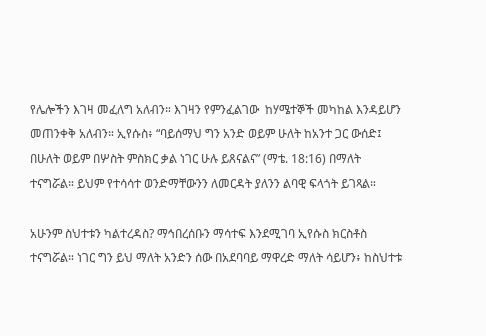የሌሎችን እገዛ መፈለግ አለብን። እገዛን የምንፈልገው  ከሃሜተኞች መካከል እንዳይሆን መጠንቀቅ አለብን። ኢየሱስ፥ “ባይሰማህ ግን አንድ ወይም ሁለት ከአንተ ጋር ውሰድ፤ በሁለት ወይም በሦስት ምስክር ቃል ነገር ሁሉ ይጸናልና” (ማቴ. 18:16) በማለት ተናግሯል። ይህም የተሳሳተ ወንድማቸውንን ለመርዳት ያለንን ልባዊ ፍላጎት ይገጻል።

አሁንም ስህተቱን ካልተረዳስ? ማኅበረሰቡን ማሳተፍ እንደሚገባ ኢየሱስ ክርስቶስ ተናግሯል። ነገር ግን ይህ ማለት አንድን ሰው በአደባባይ ማዋረድ ማለት ሳይሆን፥ ከስህተቱ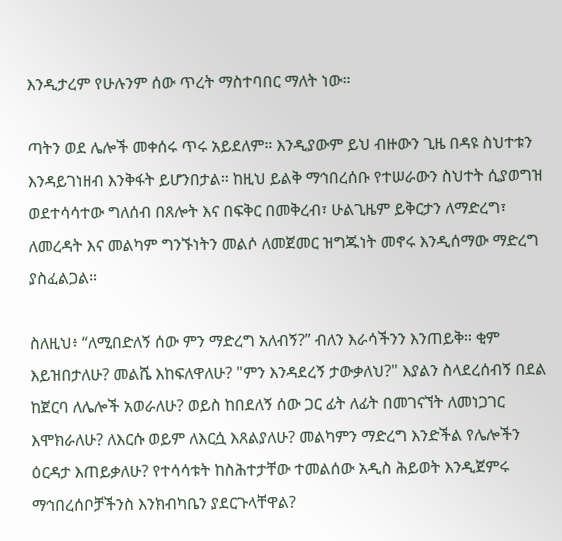እንዲታረም የሁሉንም ሰው ጥረት ማስተባበር ማለት ነው።

ጣትን ወደ ሌሎች መቀሰሩ ጥሩ አይደለም። እንዲያውም ይህ ብዙውን ጊዜ በዳዩ ስህተቱን እንዳይገነዘብ እንቅፋት ይሆንበታል። ከዚህ ይልቅ ማኅበረሰቡ የተሠራውን ስህተት ሲያወግዝ ወደተሳሳተው ግለሰብ በጸሎት እና በፍቅር በመቅረብ፣ ሁልጊዜም ይቅርታን ለማድረግ፣ ለመረዳት እና መልካም ግንኙነትን መልሶ ለመጀመር ዝግጁነት መኖሩ እንዲሰማው ማድረግ ያስፈልጋል።

ስለዚህ፥ “ለሚበድለኝ ሰው ምን ማድረግ አለብኝ?” ብለን እራሳችንን እንጠይቅ። ቂም እይዝበታለሁ? መልሼ እከፍለዋለሁ? "ምን እንዳደረኝ ታውቃለህ?" እያልን ስላደረሰብኝ በደል ከጀርባ ለሌሎች አወራለሁ? ወይስ ከበደለኝ ሰው ጋር ፊት ለፊት በመገናኘት ለመነጋገር እሞክራለሁ? ለእርሱ ወይም ለእርሷ እጸልያለሁ? መልካምን ማድረግ እንድችል የሌሎችን ዕርዳታ እጠይቃለሁ? የተሳሳቱት ከስሕተታቸው ተመልሰው አዲስ ሕይወት እንዲጀምሩ ማኅበረሰቦቻችንስ እንክብካቤን ያደርጉላቸዋል?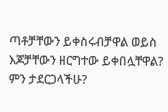ጣቶቻቸውን ይቀስሩብቻዋል ወይስ እጆቻቸውን ዘርግተው ይቀበሏቸዋል? ምን ታደርጋላችሁ?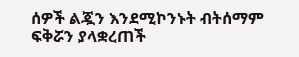ሰዎች ልጇን እንደሚኮንኑት ብትሰማም ፍቅሯን ያላቋረጠች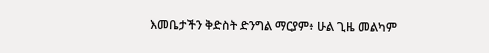እመቤታችን ቅድስት ድንግል ማርያም፥ ሁል ጊዜ መልካም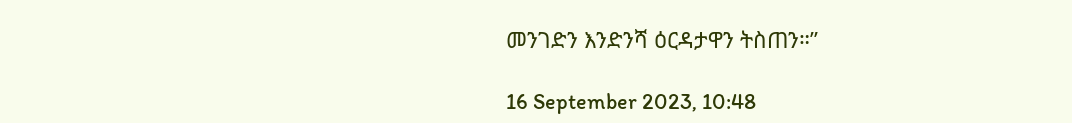መንገድን እንድንሻ ዕርዳታዋን ትስጠን።”

16 September 2023, 10:48